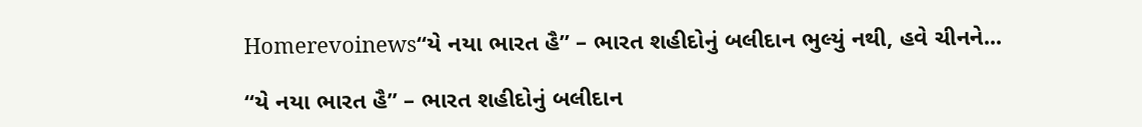Homerevoinews“યે નયા ભારત હૈ” – ભારત શહીદોનું બલીદાન ભુલ્યું નથી, હવે ચીનને...

“યે નયા ભારત હૈ” – ભારત શહીદોનું બલીદાન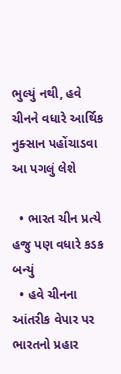ભુલ્યું નથી, હવે ચીનને વધારે આર્થિક નુક્સાન પહોંચાડવા આ પગલું લેશે

  • ભારત ચીન પ્રત્યે હજુ પણ વધારે કડક બન્યું
  • હવે ચીનના આંતરીક વેપાર પર ભારતનો પ્રહાર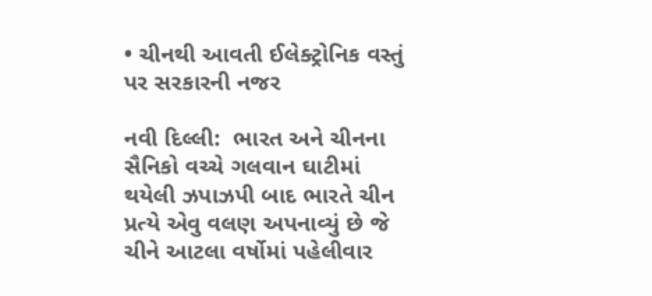• ચીનથી આવતી ઈલેક્ટ્રોનિક વસ્તું પર સરકારની નજર

નવી દિલ્લી:  ભારત અને ચીનના સૈનિકો વચ્ચે ગલવાન ઘાટીમાં થયેલી ઝપાઝપી બાદ ભારતે ચીન પ્રત્યે એવુ વલણ અપનાવ્યું છે જે ચીને આટલા વર્ષોમાં પહેલીવાર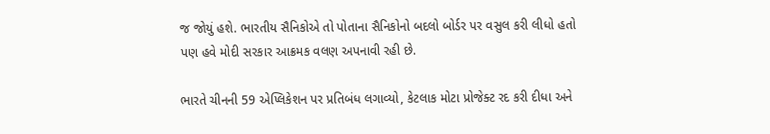જ જોયું હશે. ભારતીય સૈનિકોએ તો પોતાના સૈનિકોનો બદલો બોર્ડર પર વસુલ કરી લીધો હતો પણ હવે મોદી સરકાર આક્રમક વલણ અપનાવી રહી છે.

ભારતે ચીનની 59 એપ્લિકેશન પર પ્રતિબંધ લગાવ્યો, કેટલાક મોટા પ્રોજેક્ટ રદ કરી દીધા અને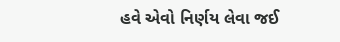હવે એવો નિર્ણય લેવા જઈ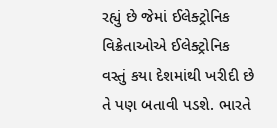રહ્યું છે જેમાં ઈલેક્ટ્રોનિક વિક્રેતાઓએ ઈલેક્ટ્રોનિક વસ્તું કયા દેશમાંથી ખરીદી છે તે પણ બતાવી પડશે. ભારતે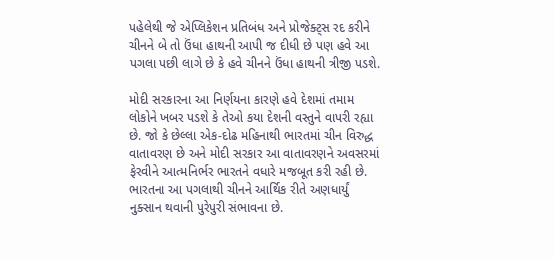પહેલેથી જે એપ્લિકેશન પ્રતિબંધ અને પ્રોજેક્ટ્સ રદ કરીને ચીનને બે તો ઉંધા હાથની આપી જ દીધી છે પણ હવે આ પગલા પછી લાગે છે કે હવે ચીનને ઉંધા હાથની ત્રીજી પડશે.

મોદી સરકારના આ નિર્ણયના કારણે હવે દેશમાં તમામ લોકોને ખબર પડશે કે તેઓ કયા દેશની વસ્તુને વાપરી રહ્યા છે. જો કે છેલ્લા એક-દોઢ મહિનાથી ભારતમાં ચીન વિરુદ્ધ વાતાવરણ છે અને મોદી સરકાર આ વાતાવરણને અવસરમાં ફેરવીને આત્મનિર્ભર ભારતને વધારે મજબૂત કરી રહી છે. ભારતના આ પગલાથી ચીનને આર્થિક રીતે અણધાર્યું નુક્સાન થવાની પુરેપુરી સંભાવના છે.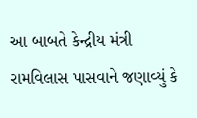આ બાબતે કેન્દ્રીય મંત્રી રામવિલાસ પાસવાને જણાવ્યું કે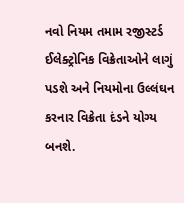નવો નિયમ તમામ રજીસ્ટર્ડ ઈલેક્ટ્રોનિક વિક્રેતાઓને લાગું પડશે અને નિયમોના ઉલ્લંઘન કરનાર વિક્રેતા દંડને યોગ્ય બનશે.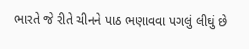ભારતે જે રીતે ચીનને પાઠ ભણાવવા પગલું લીઘું છે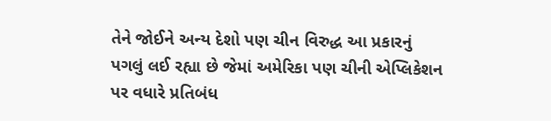તેને જોઈને અન્ય દેશો પણ ચીન વિરુદ્ધ આ પ્રકારનું પગલું લઈ રહ્યા છે જેમાં અમેરિકા પણ ચીની એપ્લિકેશન પર વધારે પ્રતિબંધ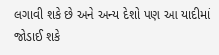લગાવી શકે છે અને અન્ય દેશો પણ આ યાદીમાં જોડાઈ શકે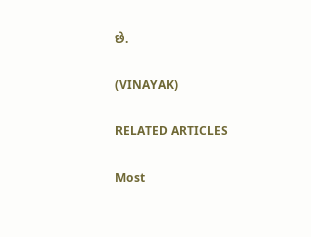છે.

(VINAYAK)

RELATED ARTICLES

Most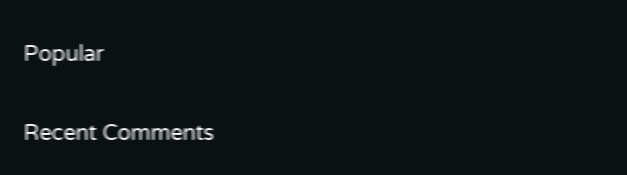Popular

Recent Comments